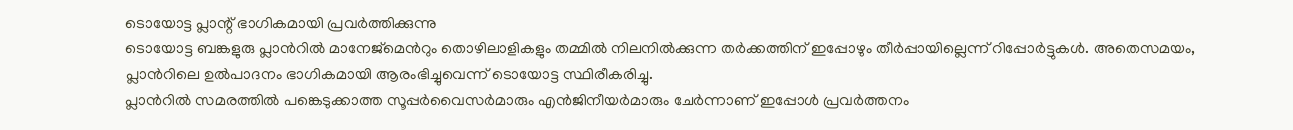ടൊയോട്ട പ്ലാന്റ് ഭാഗികമായി പ്രവർത്തിക്കുന്നു
ടൊയോട്ട ബങ്കളുരു പ്ലാൻറിൽ മാനേജ്മെൻറും തൊഴിലാളികളും തമ്മിൽ നിലനിൽക്കുന്ന തർക്കത്തിന് ഇപ്പോഴും തീർപ്പായില്ലെന്ന് റിപ്പോർട്ടുകൾ. അതെസമയം, പ്ലാൻറിലെ ഉൽപാദനം ഭാഗികമായി ആരംഭിച്ചുവെന്ന് ടൊയോട്ട സ്ഥിരീകരിച്ചു.
പ്ലാൻറിൽ സമരത്തിൽ പങ്കെടുക്കാത്ത സൂപ്പർവൈസർമാരും എൻജിനീയർമാരും ചേർന്നാണ് ഇപ്പോൾ പ്രവർത്തനം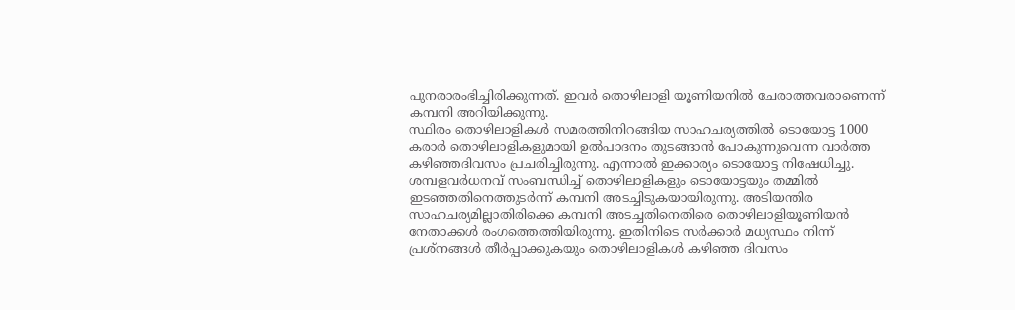പുനരാരംഭിച്ചിരിക്കുന്നത്. ഇവർ തൊഴിലാളി യൂണിയനിൽ ചേരാത്തവരാണെന്ന് കമ്പനി അറിയിക്കുന്നു.
സ്ഥിരം തൊഴിലാളികൾ സമരത്തിനിറങ്ങിയ സാഹചര്യത്തിൽ ടൊയോട്ട 1000 കരാർ തൊഴിലാളികളുമായി ഉൽപാദനം തുടങ്ങാൻ പോകുന്നുവെന്ന വാർത്ത കഴിഞ്ഞദിവസം പ്രചരിച്ചിരുന്നു. എന്നാൽ ഇക്കാര്യം ടൊയോട്ട നിഷേധിച്ചു.
ശമ്പളവർധനവ് സംബന്ധിച്ച് തൊഴിലാളികളും ടൊയോട്ടയും തമ്മിൽ ഇടഞ്ഞതിനെത്തുടർന്ന് കമ്പനി അടച്ചിടുകയായിരുന്നു. അടിയന്തിര സാഹചര്യമില്ലാതിരിക്കെ കമ്പനി അടച്ചതിനെതിരെ തൊഴിലാളിയൂണിയൻ നേതാക്കൾ രംഗത്തെത്തിയിരുന്നു. ഇതിനിടെ സർക്കാർ മധ്യസ്ഥം നിന്ന് പ്രശ്നങ്ങൾ തീർപ്പാക്കുകയും തൊഴിലാളികൾ കഴിഞ്ഞ ദിവസം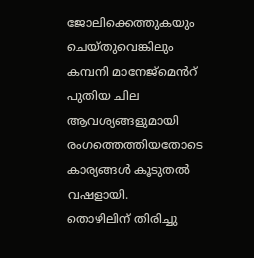ജോലിക്കെത്തുകയും ചെയ്തുവെങ്കിലും കമ്പനി മാനേജ്മെൻറ് പുതിയ ചില ആവശ്യങ്ങളുമായി രംഗത്തെത്തിയതോടെ കാര്യങ്ങൾ കൂടുതൽ വഷളായി.
തൊഴിലിന് തിരിച്ചു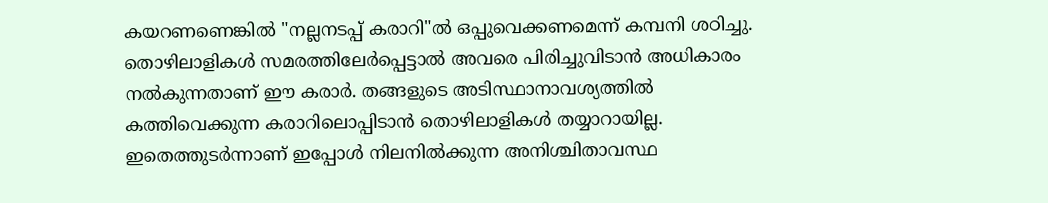കയറണണെങ്കിൽ "നല്ലനടപ്പ് കരാറി"ൽ ഒപ്പുവെക്കണമെന്ന് കമ്പനി ശഠിച്ചു. തൊഴിലാളികൾ സമരത്തിലേർപ്പെട്ടാൽ അവരെ പിരിച്ചുവിടാൻ അധികാരം നൽകുന്നതാണ് ഈ കരാർ. തങ്ങളുടെ അടിസ്ഥാനാവശ്യത്തിൽ കത്തിവെക്കുന്ന കരാറിലൊപ്പിടാൻ തൊഴിലാളികൾ തയ്യാറായില്ല. ഇതെത്തുടർന്നാണ് ഇപ്പോൾ നിലനിൽക്കുന്ന അനിശ്ചിതാവസ്ഥ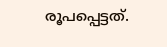രൂപപ്പെട്ടത്.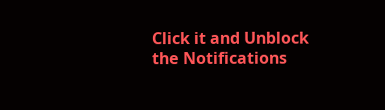Click it and Unblock the Notifications